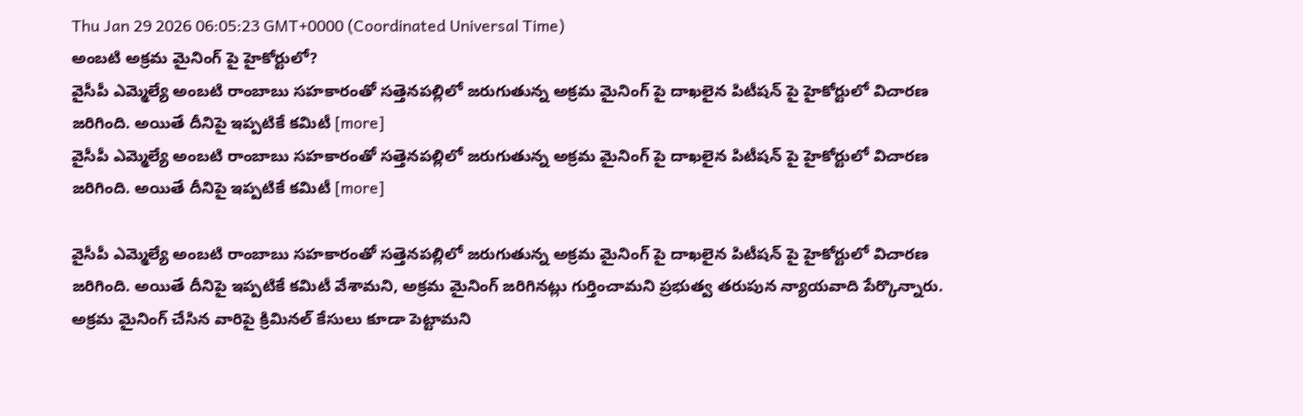Thu Jan 29 2026 06:05:23 GMT+0000 (Coordinated Universal Time)
అంబటి అక్రమ మైనింగ్ పై హైకోర్టులో?
వైసీపీ ఎమ్మెల్యే అంబటి రాంబాబు సహకారంతో సత్తెనపల్లిలో జరుగుతున్న అక్రమ మైనింగ్ పై దాఖలైన పిటీషన్ పై హైకోర్టులో విచారణ జరిగింది. అయితే దీనిపై ఇప్పటికే కమిటీ [more]
వైసీపీ ఎమ్మెల్యే అంబటి రాంబాబు సహకారంతో సత్తెనపల్లిలో జరుగుతున్న అక్రమ మైనింగ్ పై దాఖలైన పిటీషన్ పై హైకోర్టులో విచారణ జరిగింది. అయితే దీనిపై ఇప్పటికే కమిటీ [more]

వైసీపీ ఎమ్మెల్యే అంబటి రాంబాబు సహకారంతో సత్తెనపల్లిలో జరుగుతున్న అక్రమ మైనింగ్ పై దాఖలైన పిటీషన్ పై హైకోర్టులో విచారణ జరిగింది. అయితే దీనిపై ఇప్పటికే కమిటీ వేశామని, అక్రమ మైనింగ్ జరిగినట్లు గుర్తించామని ప్రభుత్వ తరుపున న్యాయవాది పేర్కొన్నారు. అక్రమ మైనింగ్ చేసిన వారిపై క్రిమినల్ కేసులు కూడా పెట్టామని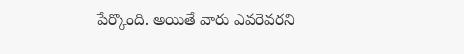పేర్కొంది. అయితే వారు ఎవరెవరని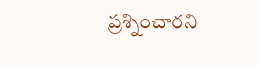ప్రశ్నించారని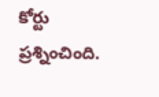కోర్టు ప్రశ్నించింది.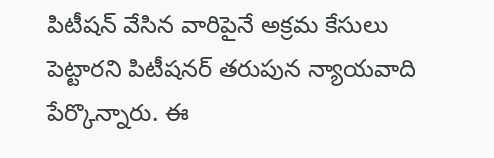పిటీషన్ వేసిన వారిపైనే అక్రమ కేసులు పెట్టారని పిటీషనర్ తరుపున న్యాయవాది పేర్కొన్నారు. ఈ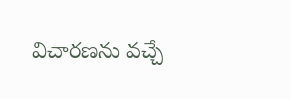విచారణను వచ్చే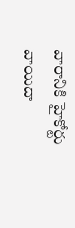వారానికి హైకోర్టు వాయిదా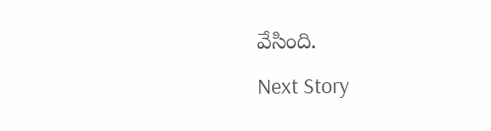వేసింది.
Next Story